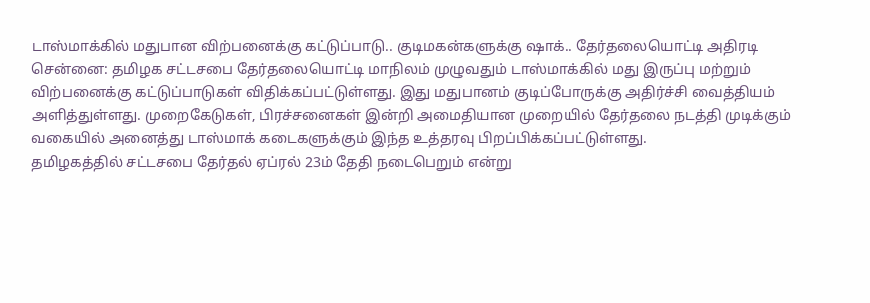டாஸ்மாக்கில் மதுபான விற்பனைக்கு கட்டுப்பாடு.. குடிமகன்களுக்கு ஷாக்.. தேர்தலையொட்டி அதிரடி
சென்னை: தமிழக சட்டசபை தேர்தலையொட்டி மாநிலம் முழுவதும் டாஸ்மாக்கில் மது இருப்பு மற்றும் விற்பனைக்கு கட்டுப்பாடுகள் விதிக்கப்பட்டுள்ளது. இது மதுபானம் குடிப்போருக்கு அதிர்ச்சி வைத்தியம் அளித்துள்ளது. முறைகேடுகள், பிரச்சனைகள் இன்றி அமைதியான முறையில் தேர்தலை நடத்தி முடிக்கும் வகையில் அனைத்து டாஸ்மாக் கடைகளுக்கும் இந்த உத்தரவு பிறப்பிக்கப்பட்டுள்ளது.
தமிழகத்தில் சட்டசபை தேர்தல் ஏப்ரல் 23ம் தேதி நடைபெறும் என்று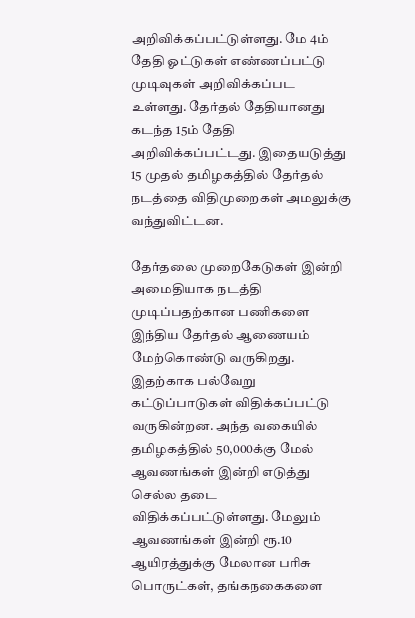அறிவிக்கப்பட்டுள்ளது. மே 4ம் தேதி ஓட்டுகள் எண்ணப்பட்டு முடிவுகள் அறிவிக்கப்பட உள்ளது. தேர்தல் தேதியானது கடந்த 15ம் தேதி அறிவிக்கப்பட்டது. இதையடுத்து 15 முதல் தமிழகத்தில் தேர்தல் நடத்தை விதிமுறைகள் அமலுக்கு வந்துவிட்டன.

தேர்தலை முறைகேடுகள் இன்றி அமைதியாக நடத்தி முடிப்பதற்கான பணிகளை இந்திய தேர்தல் ஆணையம் மேற்கொண்டு வருகிறது. இதற்காக பல்வேறு கட்டுப்பாடுகள் விதிக்கப்பட்டு வருகின்றன. அந்த வகையில் தமிழகத்தில் 50,000க்கு மேல் ஆவணங்கள் இன்றி எடுத்து செல்ல தடை விதிக்கப்பட்டுள்ளது. மேலும் ஆவணங்கள் இன்றி ரூ.10 ஆயிரத்துக்கு மேலான பரிசு பொருட்கள், தங்கநகைகளை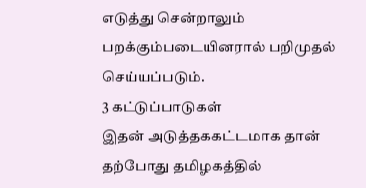எடுத்து சென்றாலும் பறக்கும்படையினரால் பறிமுதல் செய்யப்படும்.
3 கட்டுப்பாடுகள்
இதன் அடுத்தககட்டமாக தான் தற்போது தமிழகத்தில்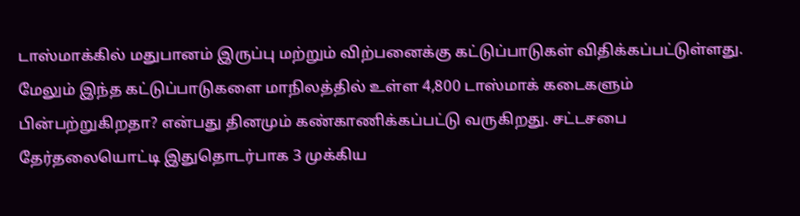டாஸ்மாக்கில் மதுபானம் இருப்பு மற்றும் விற்பனைக்கு கட்டுப்பாடுகள் விதிக்கப்பட்டுள்ளது. மேலும் இந்த கட்டுப்பாடுகளை மாநிலத்தில் உள்ள 4,800 டாஸ்மாக் கடைகளும் பின்பற்றுகிறதா? என்பது தினமும் கண்காணிக்கப்பட்டு வருகிறது. சட்டசபை தேர்தலையொட்டி இதுதொடர்பாக 3 முக்கிய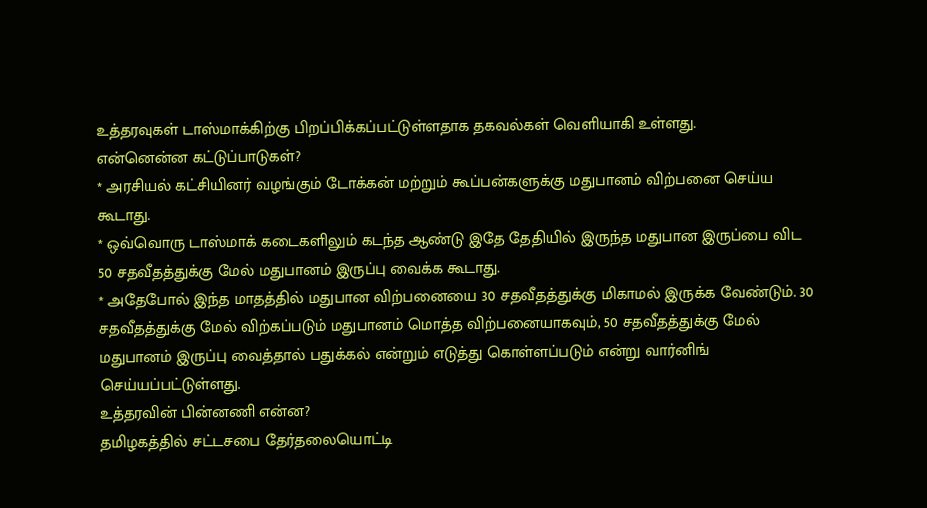உத்தரவுகள் டாஸ்மாக்கிற்கு பிறப்பிக்கப்பட்டுள்ளதாக தகவல்கள் வெளியாகி உள்ளது.
என்னென்ன கட்டுப்பாடுகள்?
* அரசியல் கட்சியினர் வழங்கும் டோக்கன் மற்றும் கூப்பன்களுக்கு மதுபானம் விற்பனை செய்ய கூடாது.
* ஒவ்வொரு டாஸ்மாக் கடைகளிலும் கடந்த ஆண்டு இதே தேதியில் இருந்த மதுபான இருப்பை விட 50 சதவீதத்துக்கு மேல் மதுபானம் இருப்பு வைக்க கூடாது.
* அதேபோல் இந்த மாதத்தில் மதுபான விற்பனையை 30 சதவீதத்துக்கு மிகாமல் இருக்க வேண்டும். 30 சதவீதத்துக்கு மேல் விற்கப்படும் மதுபானம் மொத்த விற்பனையாகவும், 50 சதவீதத்துக்கு மேல் மதுபானம் இருப்பு வைத்தால் பதுக்கல் என்றும் எடுத்து கொள்ளப்படும் என்று வார்னிங் செய்யப்பட்டுள்ளது.
உத்தரவின் பின்னணி என்ன?
தமிழகத்தில் சட்டசபை தேர்தலையொட்டி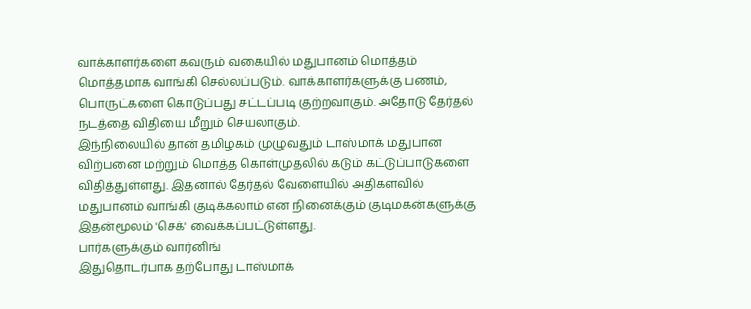வாக்காளர்களை கவரும் வகையில் மதுபானம் மொத்தம் மொத்தமாக வாங்கி செல்லப்படும். வாக்காளர்களுக்கு பணம், பொருட்களை கொடுப்பது சட்டப்படி குற்றவாகும். அதோடு தேர்தல் நடத்தை விதியை மீறும் செயலாகும்.
இந்நிலையில் தான் தமிழகம் முழுவதும் டாஸ்மாக் மதுபான விற்பனை மற்றும் மொத்த கொள்முதலில் கடும் கட்டுப்பாடுகளை விதித்துள்ளது. இதனால் தேர்தல் வேளையில் அதிகளவில் மதுபானம் வாங்கி குடிக்கலாம் என நினைக்கும் குடிமகன்களுக்கு இதன்மூலம் 'செக்' வைக்கப்பட்டுள்ளது.
பார்களுக்கும் வார்னிங்
இதுதொடர்பாக தற்போது டாஸ்மாக்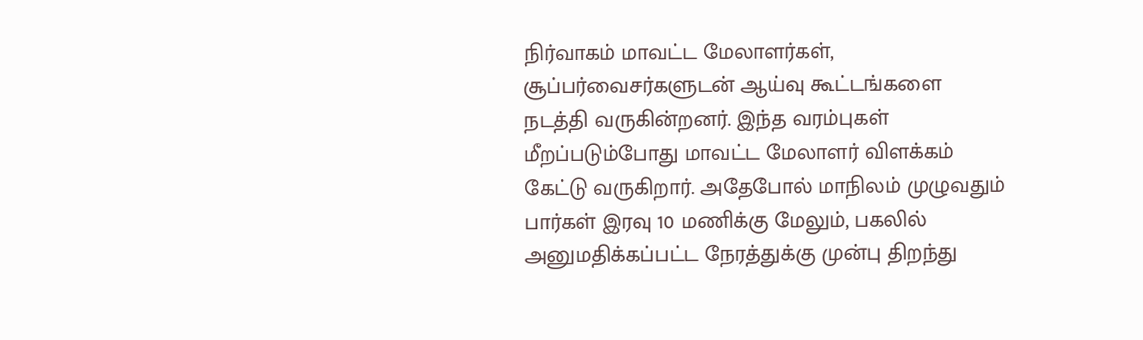நிர்வாகம் மாவட்ட மேலாளர்கள், சூப்பர்வைசர்களுடன் ஆய்வு கூட்டங்களை நடத்தி வருகின்றனர். இந்த வரம்புகள் மீறப்படும்போது மாவட்ட மேலாளர் விளக்கம் கேட்டு வருகிறார். அதேபோல் மாநிலம் முழுவதும் பார்கள் இரவு 10 மணிக்கு மேலும், பகலில் அனுமதிக்கப்பட்ட நேரத்துக்கு முன்பு திறந்து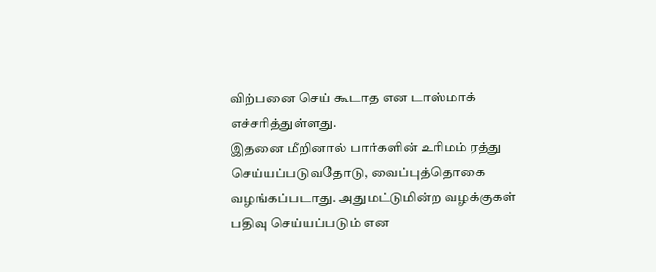விற்பனை செய் கூடாத என டாஸ்மாக் எச்சரித்துள்ளது.
இதனை மீறினால் பார்களின் உரிமம் ரத்து செய்யப்படுவதோடு, வைப்புத்தொகை வழங்கப்படாது. அதுமட்டுமின்ற வழக்குகள் பதிவு செய்யப்படும் என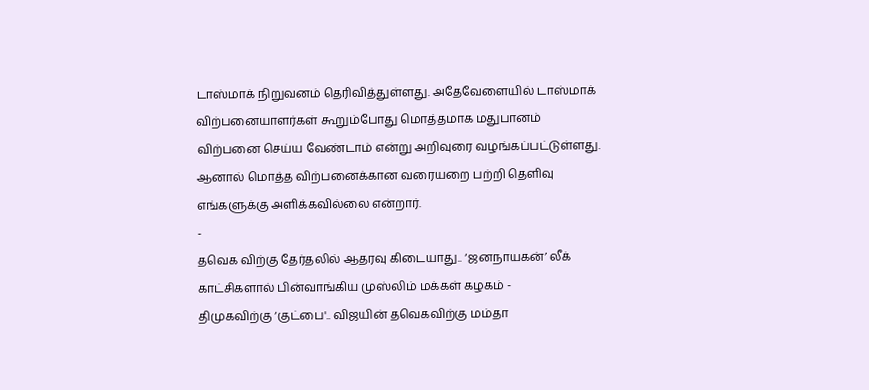டாஸ்மாக் நிறுவனம் தெரிவித்துள்ளது. அதேவேளையில் டாஸ்மாக் விற்பனையாளர்கள் கூறும்போது மொத்தமாக மதுபானம் விற்பனை செய்ய வேண்டாம் என்று அறிவுரை வழங்கப்பட்டுள்ளது. ஆனால் மொத்த விற்பனைக்கான வரையறை பற்றி தெளிவு எங்களுக்கு அளிக்கவில்லை என்றார்.
-
தவெக விற்கு தேர்தலில் ஆதரவு கிடையாது.. ‘ஜனநாயகன்’ லீக் காட்சிகளால் பின்வாங்கிய முஸ்லிம் மக்கள் கழகம் -
திமுகவிற்கு ‘குட்பை'.. விஜயின் தவெகவிற்கு மம்தா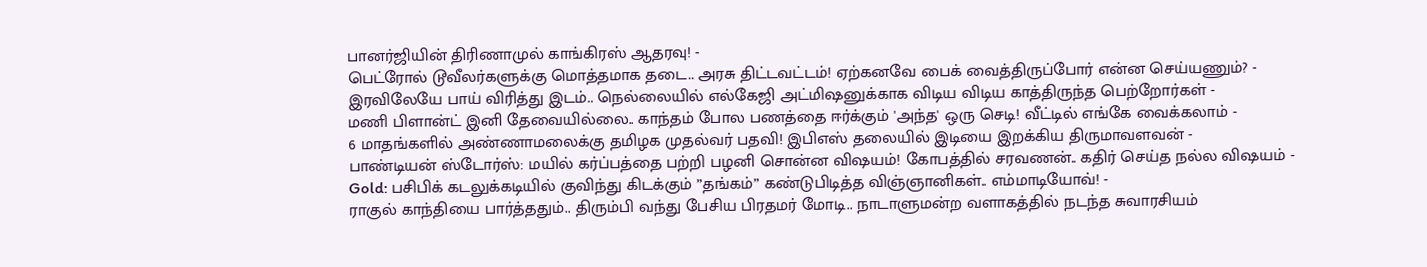பானர்ஜியின் திரிணாமுல் காங்கிரஸ் ஆதரவு! -
பெட்ரோல் டூவீலர்களுக்கு மொத்தமாக தடை.. அரசு திட்டவட்டம்! ஏற்கனவே பைக் வைத்திருப்போர் என்ன செய்யணும்? -
இரவிலேயே பாய் விரித்து இடம்.. நெல்லையில் எல்கேஜி அட்மிஷனுக்காக விடிய விடிய காத்திருந்த பெற்றோர்கள் -
மணி பிளான்ட் இனி தேவையில்லை.. காந்தம் போல பணத்தை ஈர்க்கும் 'அந்த' ஒரு செடி! வீட்டில் எங்கே வைக்கலாம் -
6 மாதங்களில் அண்ணாமலைக்கு தமிழக முதல்வர் பதவி! இபிஎஸ் தலையில் இடியை இறக்கிய திருமாவளவன் -
பாண்டியன் ஸ்டோர்ஸ்: மயில் கர்ப்பத்தை பற்றி பழனி சொன்ன விஷயம்! கோபத்தில் சரவணன்.. கதிர் செய்த நல்ல விஷயம் -
Gold: பசிபிக் கடலுக்கடியில் குவிந்து கிடக்கும் ”தங்கம்” கண்டுபிடித்த விஞ்ஞானிகள்.. எம்மாடியோவ்! -
ராகுல் காந்தியை பார்த்ததும்.. திரும்பி வந்து பேசிய பிரதமர் மோடி.. நாடாளுமன்ற வளாகத்தில் நடந்த சுவாரசியம்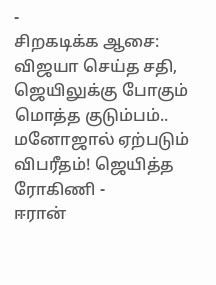-
சிறகடிக்க ஆசை: விஜயா செய்த சதி, ஜெயிலுக்கு போகும் மொத்த குடும்பம்.. மனோஜால் ஏற்படும் விபரீதம்! ஜெயித்த ரோகிணி -
ஈரான்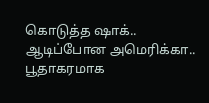கொடுத்த ஷாக்.. ஆடிப்போன அமெரிக்கா.. பூதாகரமாக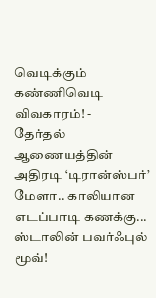வெடிக்கும் கண்ணிவெடி விவகாரம்! -
தேர்தல் ஆணையத்தின் அதிரடி ‘டிரான்ஸ்பர்’ மேளா.. காலியான எடப்பாடி கணக்கு... ஸ்டாலின் பவர்ஃபுல் மூவ்!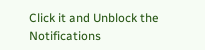Click it and Unblock the Notifications